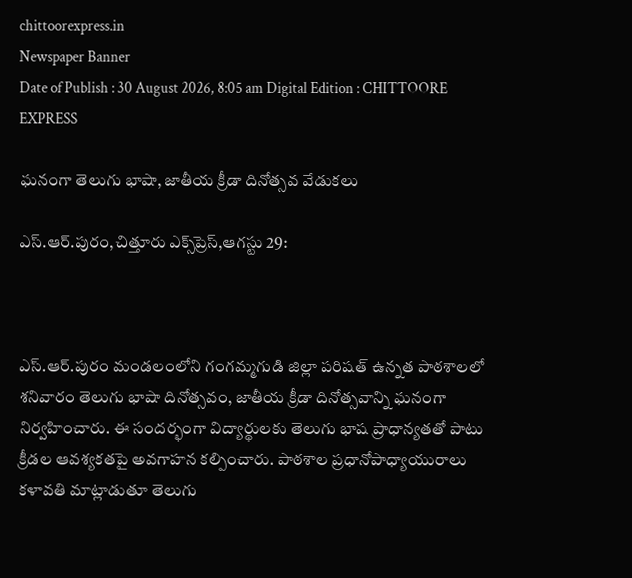chittoorexpress.in
Newspaper Banner
Date of Publish : 30 August 2026, 8:05 am Digital Edition : CHITTOORE EXPRESS

ఘనంగా తెలుగు భాషా, జాతీయ క్రీడా దినోత్సవ వేడుకలు

ఎస్‌.ఆర్‌.పురం,చిత్తూరు ఎక్స్‌ప్రెస్,ఆగస్టు 29:



ఎస్‌.ఆర్‌.పురం మండలంలోని గంగమ్మగుడి జిల్లా పరిషత్‌ ఉన్నత పాఠశాలలో శనివారం తెలుగు భాషా దినోత్సవం, జాతీయ క్రీడా దినోత్సవాన్ని ఘనంగా నిర్వహించారు. ఈ సందర్భంగా విద్యార్థులకు తెలుగు భాష ప్రాధాన్యతతో పాటు క్రీడల ఆవశ్యకతపై అవగాహన కల్పించారు. పాఠశాల ప్రధానోపాధ్యాయురాలు కళావతి మాట్లాడుతూ తెలుగు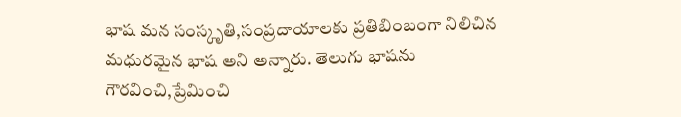భాష మన సంస్కృతి,సంప్రదాయాలకు ప్రతిబింబంగా నిలిచిన మధురమైన భాష అని అన్నారు. తెలుగు భాషను గౌరవించి,ప్రేమించి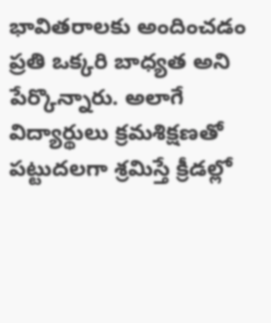భావితరాలకు అందించడం ప్రతి ఒక్కరి బాధ్యత అని పేర్కొన్నారు. అలాగే విద్యార్థులు క్రమశిక్షణతో పట్టుదలగా శ్రమిస్తే క్రీడల్లో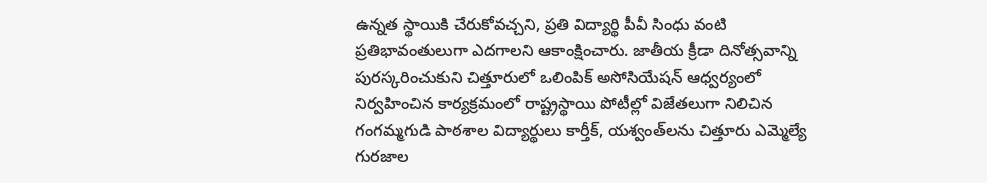ఉన్నత స్థాయికి చేరుకోవచ్చని, ప్రతి విద్యార్థి పీవీ సింధు వంటి ప్రతిభావంతులుగా ఎదగాలని ఆకాంక్షించారు. జాతీయ క్రీడా దినోత్సవాన్ని పురస్కరించుకుని చిత్తూరులో ఒలింపిక్‌ అసోసియేషన్‌ ఆధ్వర్యంలో నిర్వహించిన కార్యక్రమంలో రాష్ట్రస్థాయి పోటీల్లో విజేతలుగా నిలిచిన గంగమ్మగుడి పాఠశాల విద్యార్థులు కార్తీక్‌, యశ్వంత్‌లను చిత్తూరు ఎమ్మెల్యే గురజాల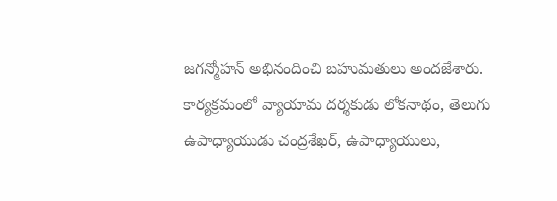జగన్మోహన్‌ అభినందించి బహుమతులు అందజేశారు. కార్యక్రమంలో వ్యాయామ దర్శకుడు లోకనాథం, తెలుగు ఉపాధ్యాయుడు చంద్రశేఖర్‌, ఉపాధ్యాయులు,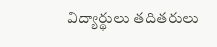విద్యార్థులు తదితరులు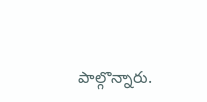పాల్గొన్నారు.